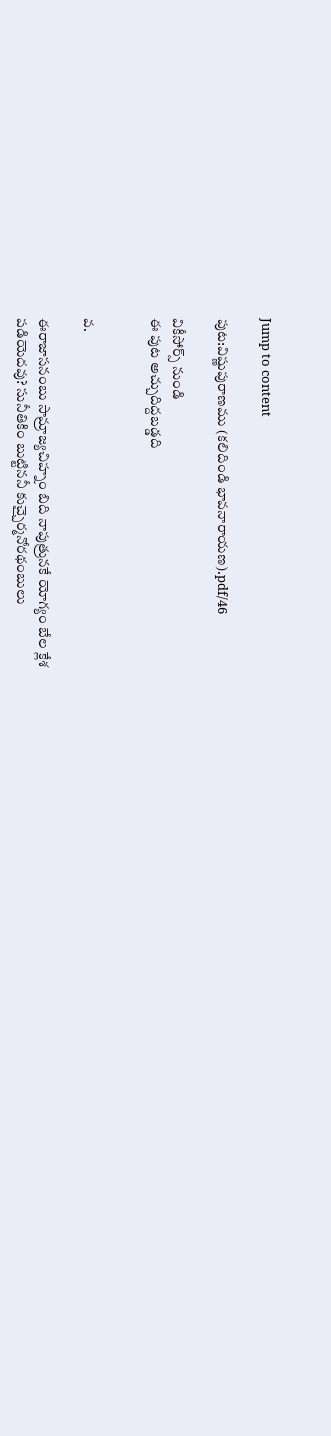Jump to content

పుట:విష్ణుపురాణము (కలిదిండి భావనారాయణ).pdf/46

వికీసోర్స్ నుండి
ఈ పుట అచ్చుదిద్దబడ్డది


వ.

ఈరాజాసనంబు సామ్రాజ్యచిహ్నం బిది నాపుత్రునకే యోగ్యం బేల క్లేశ
పడియెదవు? సునీతికిం బుట్టిననీ కుచ్చైర్మనోరథంబులు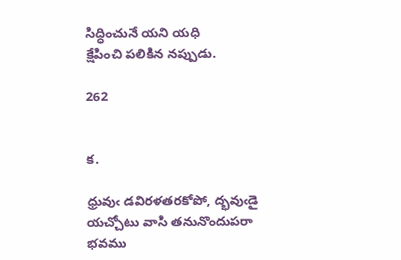సిద్ధించునే యని యధి
క్షేపించి పలికిన నప్పుడు.

262


క.

ధ్రువుఁ డవిరళతరకోపో, ద్భవుఁడై యచ్చోటు వాసి తనునొందుపరా
భవము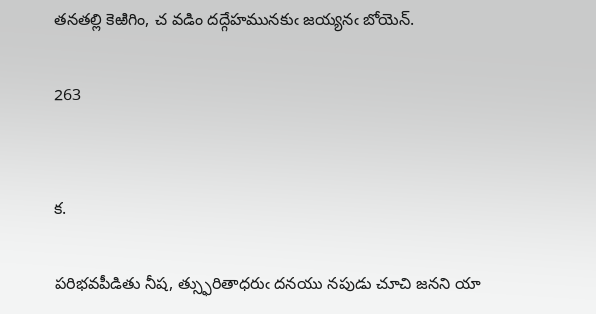తనతల్లి కెఱిగిం, చ వడిం దద్గేహమునకుఁ జయ్యనఁ బోయెన్.

263


క.

పరిభవపీడితు నీష, త్స్ఫురితాధరుఁ దనయు నపుడు చూచి జనని యా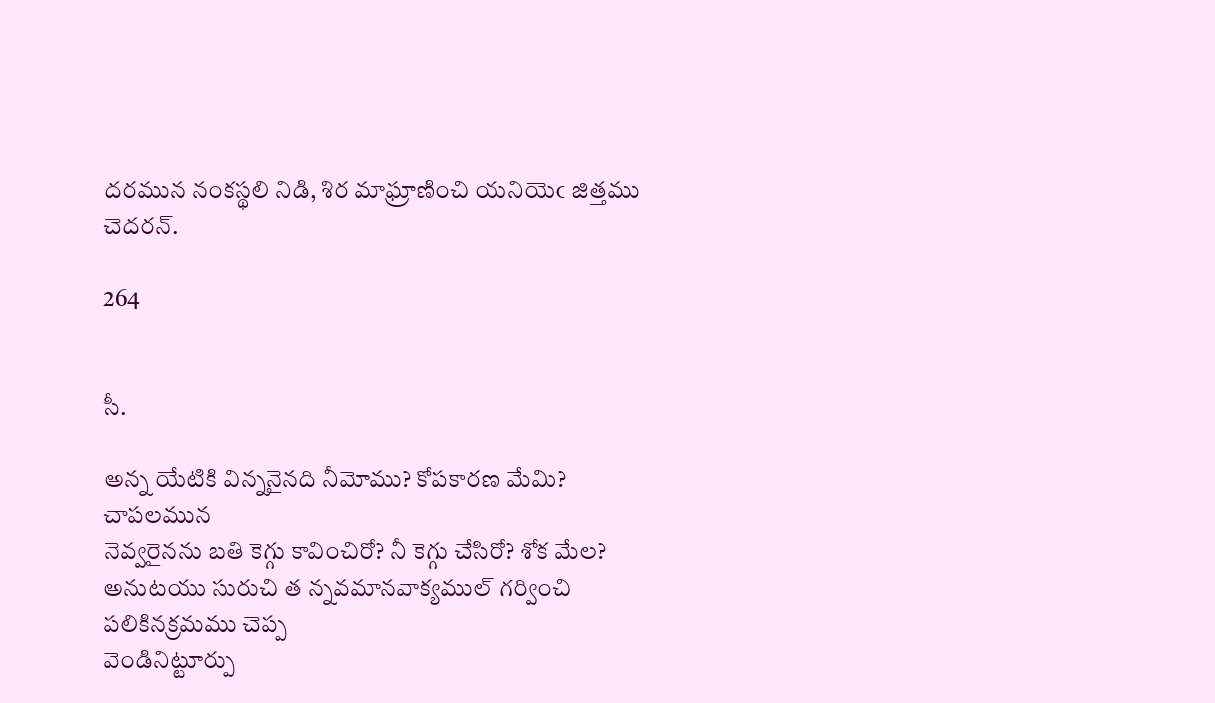దరమున నంకస్థలి నిడి, శిర మాఘ్రాణించి యనియెఁ జిత్తము చెదరన్.

264


సీ.

అన్న యేటికి విన్ననైనది నీమోము? కోపకారణ మేమి? చాపలమున
నెవ్వరైనను బతి కెగ్గు కావించిరో? నీ కెగ్గు చేసిరో? శోక మేల?
అనుటయు సురుచి త న్నవమానవాక్యముల్ గర్వించి పలికినక్రమము చెప్ప
వెండినిట్టూర్పు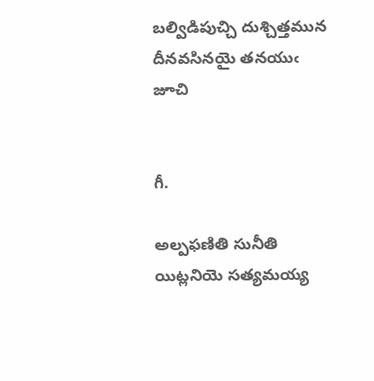బల్విడిపుచ్చి దుశ్చిత్తమున దీనవసినయై తనయుఁ జూచి


గీ.

అల్పఫణితి సునీతి యిట్లనియె సత్యమయ్య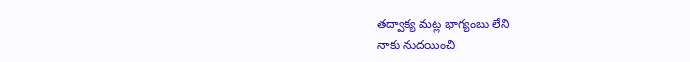తద్వాక్య మట్ల భాగ్యంబు లేని
నాకు నుదయించి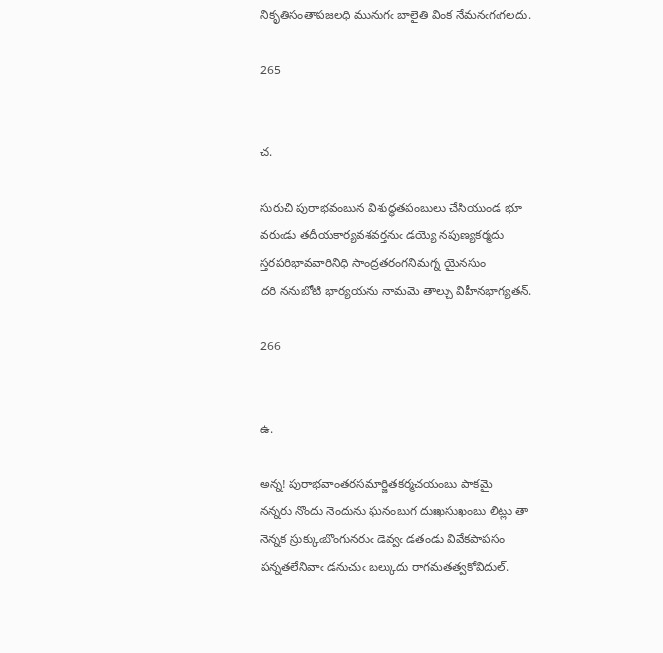నికృతిసంతాపజలధి మునుగఁ బాలైతి వింక నేమనఁగఁగలదు.

265


చ.

సురుచి పురాభవంబున విశుద్ధతపంబులు చేసియుండ భూ
వరుఁడు తదీయకార్యవశవర్తనుఁ డయ్యె నపుణ్యకర్మదు
స్తరపరిభావవారినిధి సాంద్రతరంగనిమగ్న యైనసుం
దరి ననుబోటి భార్యయను నామమె తాల్చు విహీనభాగ్యతన్.

266


ఉ.

అన్న! పురాభవాంతరసమార్జితకర్మచయంబు పాకమై
నన్నరు నొందు నెందును ఘనంబుగ దుఃఖసుఖంబు లిట్లు తా
నెన్నక స్రుక్కుఁబొంగునరుఁ డెవ్వఁ డతండు వివేకపాపసం
పన్నతలేనివాఁ డనుచుఁ బల్కుదు రాగమతత్వకోవిదుల్.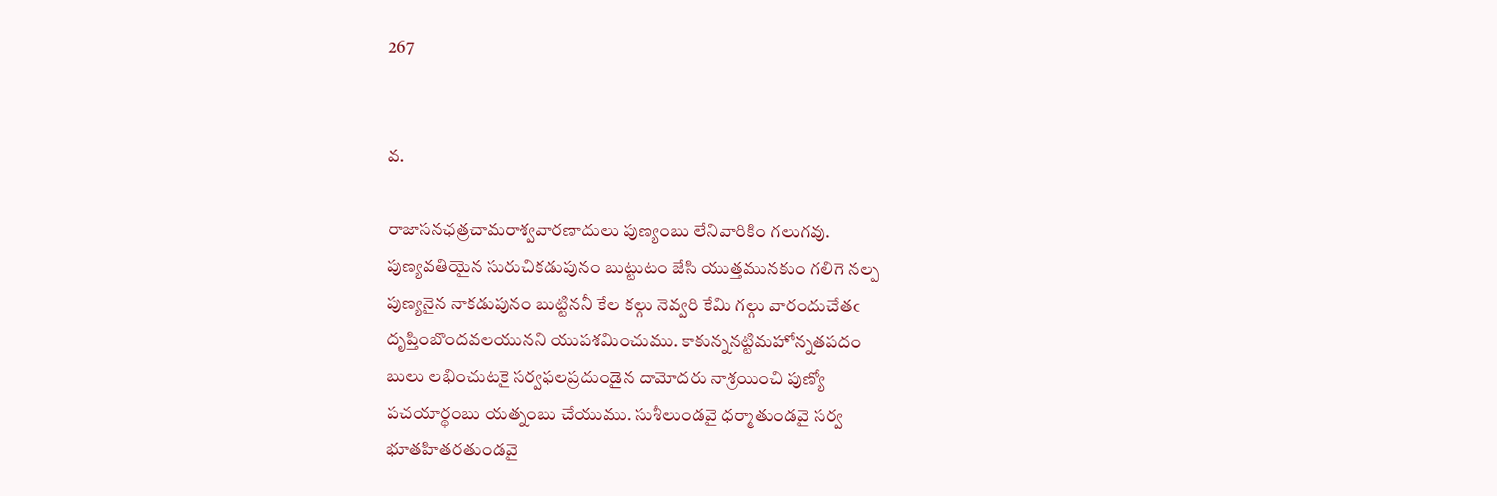267


వ.

రాజాసనఛత్రచామరాశ్వవారణాదులు పుణ్యంబు లేనివారికిం గలుగవు.
పుణ్యవతియైన సురుచికడుపునం బుట్టుటం జేసి యుత్తమునకుం గలిగె నల్ప
పుణ్యనైన నాకడుపునం బుట్టిననీ కేల కల్గు నెవ్వరి కేమి గల్గు వారందుచేతఁ
దృప్తింబొందవలయునని యుపశమించుము. కాకున్ననట్టిమహోన్నతపదం
బులు లభించుటకై సర్వఫలప్రదుండైన దామోదరు నాశ్రయించి పుణ్యో
పచయార్థంబు యత్నంబు చేయుము. సుశీలుండవై ధర్మాతుండవై సర్వ
భూతహితరతుండవై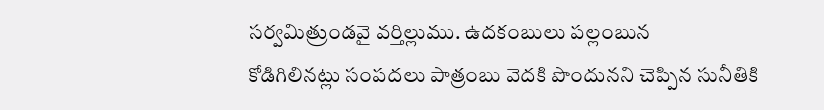సర్వమిత్రుండవై వర్తిల్లుము. ఉదకంబులు పల్లంబున
కోడిగిలినట్లు సంపదలు పాత్రంబు వెదకి పొందునని చెప్పిన సునీతికి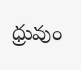ధ్రువుం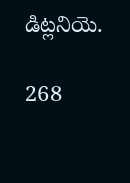డిట్లనియె.

268